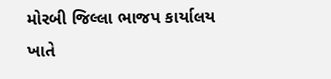મોરબી જિલ્લા ભાજપ કાર્યાલય ખાતે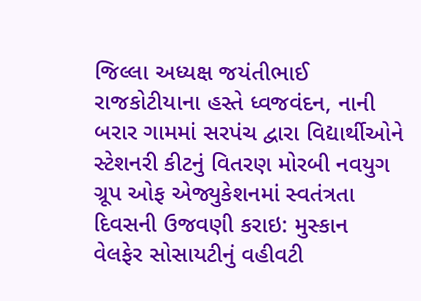જિલ્લા અધ્યક્ષ જયંતીભાઈ રાજકોટીયાના હસ્તે ધ્વજવંદન, નાની બરાર ગામમાં સરપંચ દ્વારા વિદ્યાર્થીઓને સ્ટેશનરી કીટનું વિતરણ મોરબી નવયુગ ગ્રૂપ ઓફ એજ્યુકેશનમાં સ્વતંત્રતા દિવસની ઉજવણી કરાઇ: મુસ્કાન વેલફેર સોસાયટીનું વહીવટી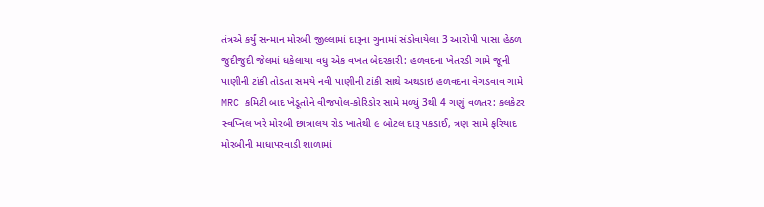તંત્રએ કર્યું સન્માન મોરબી જીલ્લામાં દારૂના ગુનામાં સંડોવાયેલા 3 આરોપી પાસા હેઠળ જુદીજુદી જેલમાં ધકેલાયા વધુ એક વખત બેદરકારી: હળવદના ખેતરડી ગામે જૂની પાણીની ટાંકી તોડતા સમયે નવી પાણીની ટાંકી સાથે અથડાઇ હળવદના વેગડવાવ ગામે MRC કમિટી બાદ ખેડૂતોને વીજપોલ-કોરિડોર સામે મળ્યું 3થી 4 ગણું વળતર: કલકેટર સ્વપ્નિલ ખરે મોરબી છાત્રાલય રોડ ખાતેથી ૯ બોટલ દારૂ પકડાઈ, ત્રણ સામે ફરિયાદ મોરબીની માધાપરવાડી શાળામાં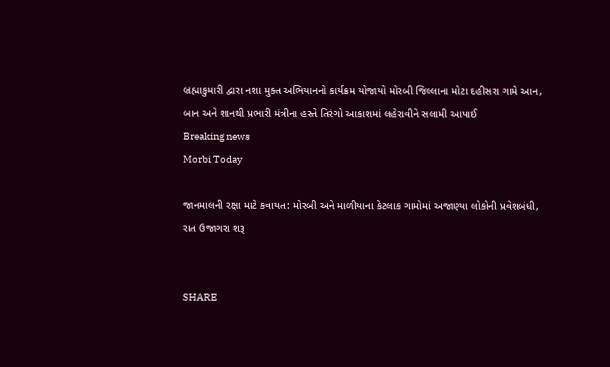બ્રહ્માકુમારી દ્વારા નશા મુક્ત અભિયાનનો કાર્યક્રમ યોજાયો મોરબી જિલ્લાના મોટા દહીસરા ગામે આન, બાન અને શાનથી પ્રભારી મંત્રીના હસ્તે તિરંગો આકાશમાં લહેરાવીને સલામી આપાઈ
Breaking news
Morbi Today

જાનમાલની રક્ષા માટે કવાયત: મોરબી અને માળીયાના કેટલાક ગામોમાં અજાણ્યા લોકોની પ્રવેશબંધી, રાત ઉજાગરા શરૂ


SHARE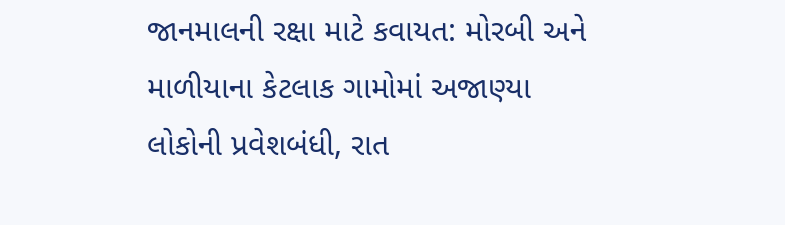જાનમાલની રક્ષા માટે કવાયત: મોરબી અને માળીયાના કેટલાક ગામોમાં અજાણ્યા લોકોની પ્રવેશબંધી, રાત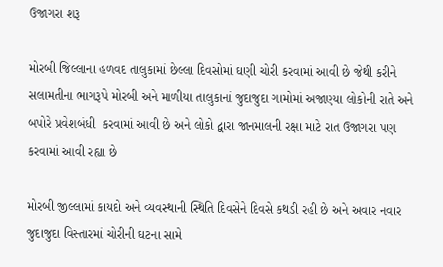ઉજાગરા શરૂ

મોરબી જિલ્લાના હળવદ તાલુકામાં છેલ્લા દિવસોમાં ઘણી ચોરી કરવામાં આવી છે જેથી કરીને સલામતીના ભાગરૂપે મોરબી અને માળીયા તાલુકાનાં જુદાજુદા ગામોમાં અજાણ્યા લોકોની રાતે અને બપોરે પ્રવેશબંધી  કરવામાં આવી છે અને લોકો દ્વારા જાનમાલની રક્ષા માટે રાત ઉજાગરા પણ કરવામાં આવી રહ્યા છે

મોરબી જીલ્લામાં કાયદો અને વ્યવસ્થાની સ્થિતિ દિવસેને દિવસે કથડી રહી છે અને અવાર નવાર જુદાજુદા વિસ્તારમાં ચોરીની ઘટના સામે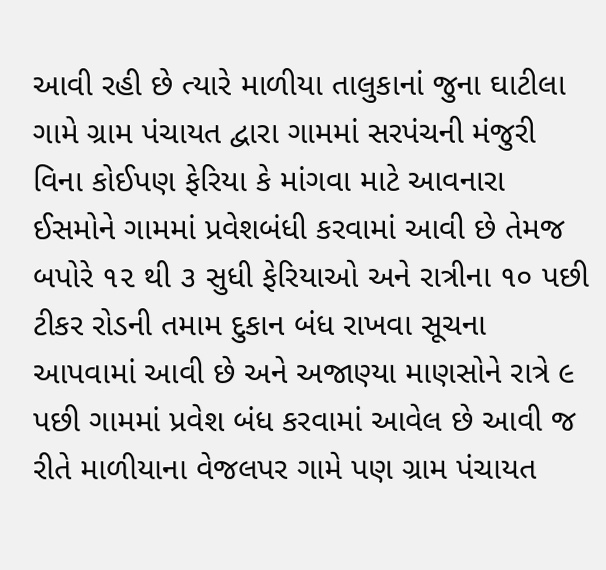આવી રહી છે ત્યારે માળીયા તાલુકાનાં જુના ઘાટીલા ગામે ગ્રામ પંચાયત દ્વારા ગામમાં સરપંચની મંજુરી વિના કોઈપણ ફેરિયા કે માંગવા માટે આવનારા ઈસમોને ગામમાં પ્રવેશબંધી કરવામાં આવી છે તેમજ બપોરે ૧૨ થી ૩ સુધી ફેરિયાઓ અને રાત્રીના ૧૦ પછી ટીકર રોડની તમામ દુકાન બંધ રાખવા સૂચના આપવામાં આવી છે અને અજાણ્યા માણસોને રાત્રે ૯ પછી ગામમાં પ્રવેશ બંધ કરવામાં આવેલ છે આવી જ રીતે માળીયાના વેજલપર ગામે પણ ગ્રામ પંચાયત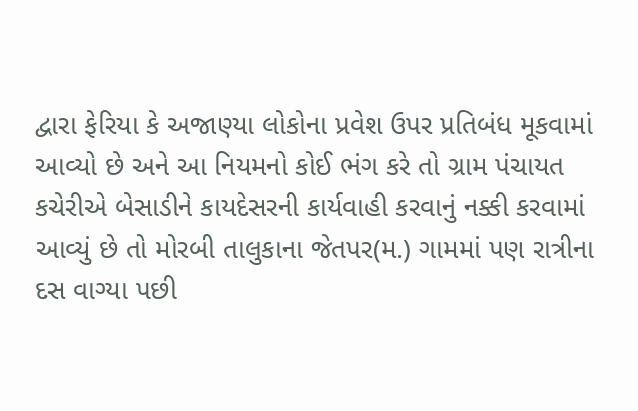દ્વારા ફેરિયા કે અજાણ્યા લોકોના પ્રવેશ ઉપર પ્રતિબંધ મૂકવામાં આવ્યો છે અને આ નિયમનો કોઈ ભંગ કરે તો ગ્રામ પંચાયત કચેરીએ બેસાડીને કાયદેસરની કાર્યવાહી કરવાનું નક્કી કરવામાં આવ્યું છે તો મોરબી તાલુકાના જેતપર(મ.) ગામમાં પણ રાત્રીના દસ વાગ્યા પછી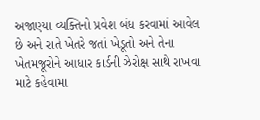અજાણ્યા વ્યક્તિનો પ્રવેશ બંધ કરવામાં આવેલ છે અને રાતે ખેતરે જતાં ખેડૂતો અને તેના ખેતમજૂરોને આધાર કાર્ડની ઝેરોક્ષ સાથે રાખવા માટે કહેવામા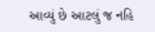આવ્યું છે આટલું જ નહિ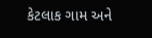કેટલાક ગામ અને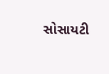સોસાયટી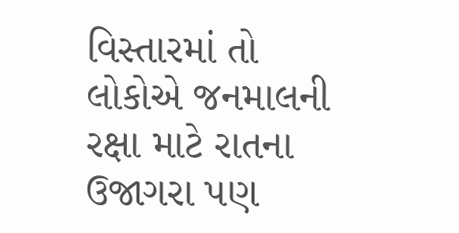વિસ્તારમાં તો લોકોએ જનમાલની રક્ષા માટે રાતના ઉજાગરા પણ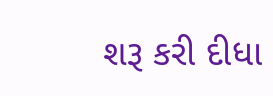શરૂ કરી દીધા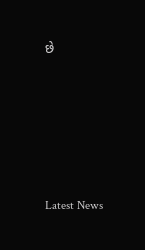છે






Latest News